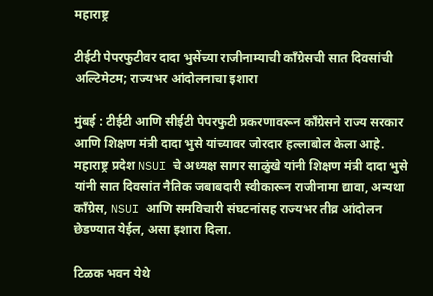महाराष्ट्र

टीईटी पेपरफुटीवर दादा भुसेंच्या राजीनाम्याची काँग्रेसची सात दिवसांची अल्टिमेटम; राज्यभर आंदोलनाचा इशारा

मुंबई : टीईटी आणि सीईटी पेपरफुटी प्रकरणावरून काँग्रेसने राज्य सरकार आणि शिक्षण मंत्री दादा भुसे यांच्यावर जोरदार हल्लाबोल केला आहे. महाराष्ट्र प्रदेश NSUI चे अध्यक्ष सागर साळुंखे यांनी शिक्षण मंत्री दादा भुसे यांनी सात दिवसांत नैतिक जबाबदारी स्वीकारून राजीनामा द्यावा, अन्यथा काँग्रेस, NSUI आणि समविचारी संघटनांसह राज्यभर तीव्र आंदोलन छेडण्यात येईल, असा इशारा दिला.

टिळक भवन येथे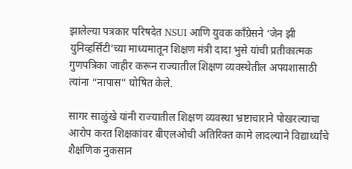झालेल्या पत्रकार परिषदेत NSUI आणि युवक काँग्रेसने ‘जेन झी युनिव्हर्सिटी’च्या माध्यमातून शिक्षण मंत्री दादा भुसे यांची प्रतीकात्मक गुणपत्रिका जाहीर करून राज्यातील शिक्षण व्यवस्थेतील अपयशासाठी त्यांना “नापास” घोषित केले.

सागर साळुंखे यांनी राज्यातील शिक्षण व्यवस्था भ्रष्टाचाराने पोखरल्याचा आरोप करत शिक्षकांवर बीएलओची अतिरिक्त कामे लादल्याने विद्यार्थ्यांचे शैक्षणिक नुकसान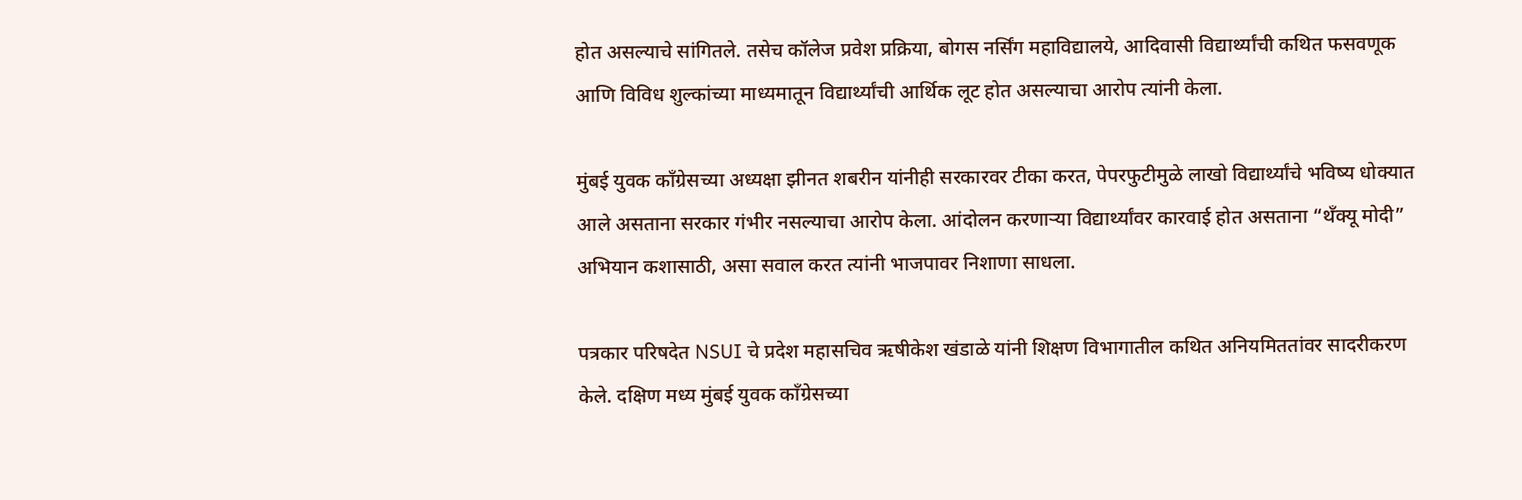होत असल्याचे सांगितले. तसेच कॉलेज प्रवेश प्रक्रिया, बोगस नर्सिंग महाविद्यालये, आदिवासी विद्यार्थ्यांची कथित फसवणूक आणि विविध शुल्कांच्या माध्यमातून विद्यार्थ्यांची आर्थिक लूट होत असल्याचा आरोप त्यांनी केला.

मुंबई युवक काँग्रेसच्या अध्यक्षा झीनत शबरीन यांनीही सरकारवर टीका करत, पेपरफुटीमुळे लाखो विद्यार्थ्यांचे भविष्य धोक्यात आले असताना सरकार गंभीर नसल्याचा आरोप केला. आंदोलन करणाऱ्या विद्यार्थ्यांवर कारवाई होत असताना “थँक्यू मोदी” अभियान कशासाठी, असा सवाल करत त्यांनी भाजपावर निशाणा साधला.

पत्रकार परिषदेत NSUI चे प्रदेश महासचिव ऋषीकेश खंडाळे यांनी शिक्षण विभागातील कथित अनियमिततांवर सादरीकरण केले. दक्षिण मध्य मुंबई युवक काँग्रेसच्या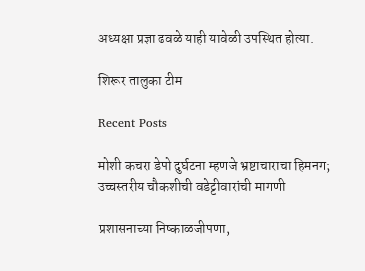अध्यक्षा प्रज्ञा ढवळे याही यावेळी उपस्थित होत्या.

शिरूर तालुका टीम

Recent Posts

मोशी कचरा डेपो दुर्घटना म्हणजे भ्रष्टाचाराचा हिमनग; उच्चस्तरीय चौकशीची वडेट्टीवारांची मागणी

प्रशासनाच्या निष्काळजीपणा,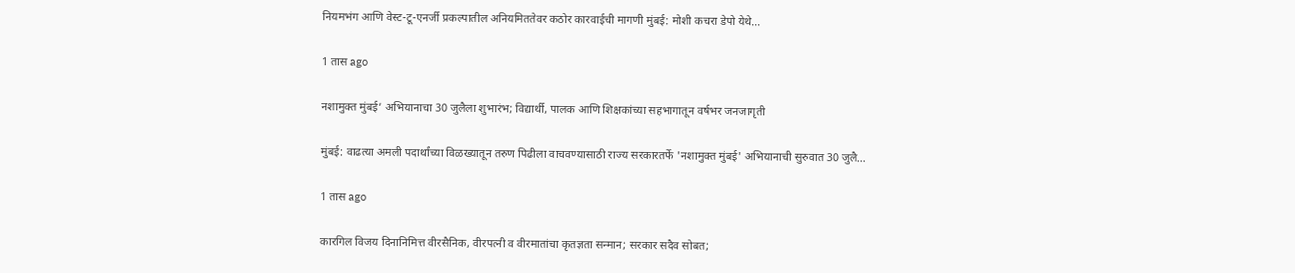नियमभंग आणि वेस्ट-टू-एनर्जी प्रकल्पातील अनियमिततेवर कठोर कारवाईची मागणी मुंबई: मोशी कचरा डेपो येथे…

1 तास ago

नशामुक्त मुंबई’ अभियानाचा 30 जुलैला शुभारंभ; विद्यार्थी, पालक आणि शिक्षकांच्या सहभागातून वर्षभर जनजागृती

मुंबई: वाढत्या अमली पदार्थांच्या विळख्यातून तरुण पिढीला वाचवण्यासाठी राज्य सरकारतर्फे 'नशामुक्त मुंबई' अभियानाची सुरुवात 30 जुलै…

1 तास ago

कारगिल विजय दिनानिमित्त वीरसैनिक, वीरपत्नी व वीरमातांचा कृतज्ञता सन्मान; सरकार सदैव सोबत;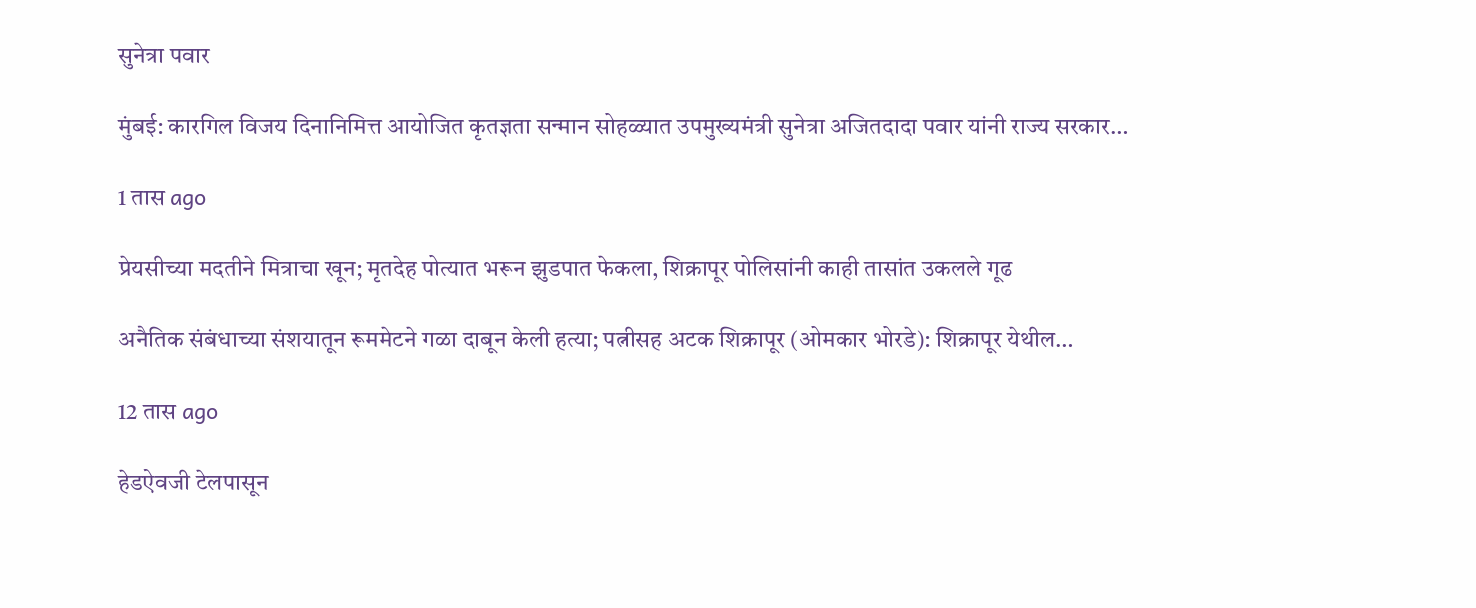सुनेत्रा पवार

मुंबई: कारगिल विजय दिनानिमित्त आयोजित कृतज्ञता सन्मान सोहळ्यात उपमुख्यमंत्री सुनेत्रा अजितदादा पवार यांनी राज्य सरकार…

1 तास ago

प्रेयसीच्या मदतीने मित्राचा खून; मृतदेह पोत्यात भरून झुडपात फेकला, शिक्रापूर पोलिसांनी काही तासांत उकलले गूढ

अनैतिक संबंधाच्या संशयातून रूममेटने गळा दाबून केली हत्या; पत्नीसह अटक शिक्रापूर (ओमकार भोरडे): शिक्रापूर येथील…

12 तास ago

हेडऐवजी टेलपासून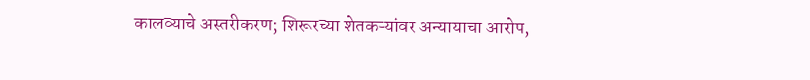कालव्याचे अस्तरीकरण; शिरूरच्या शेतकऱ्यांवर अन्यायाचा आरोप,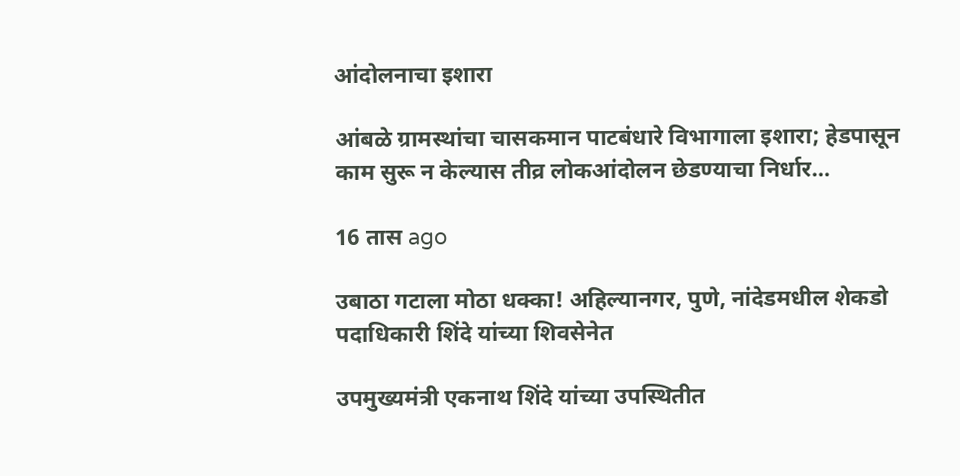आंदोलनाचा इशारा

आंबळे ग्रामस्थांचा चासकमान पाटबंधारे विभागाला इशारा; हेडपासून काम सुरू न केल्यास तीव्र लोकआंदोलन छेडण्याचा निर्धार…

16 तास ago

उबाठा गटाला मोठा धक्का! अहिल्यानगर, पुणे, नांदेडमधील शेकडो पदाधिकारी शिंदे यांच्या शिवसेनेत

उपमुख्यमंत्री एकनाथ शिंदे यांच्या उपस्थितीत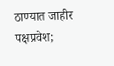ठाण्यात जाहीर पक्षप्रवेश;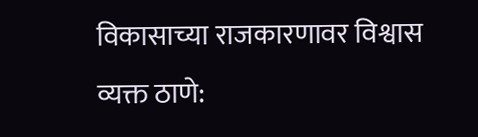विकासाच्या राजकारणावर विश्वास व्यक्त ठाणे: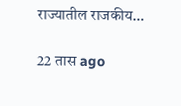राज्यातील राजकीय…

22 तास ago